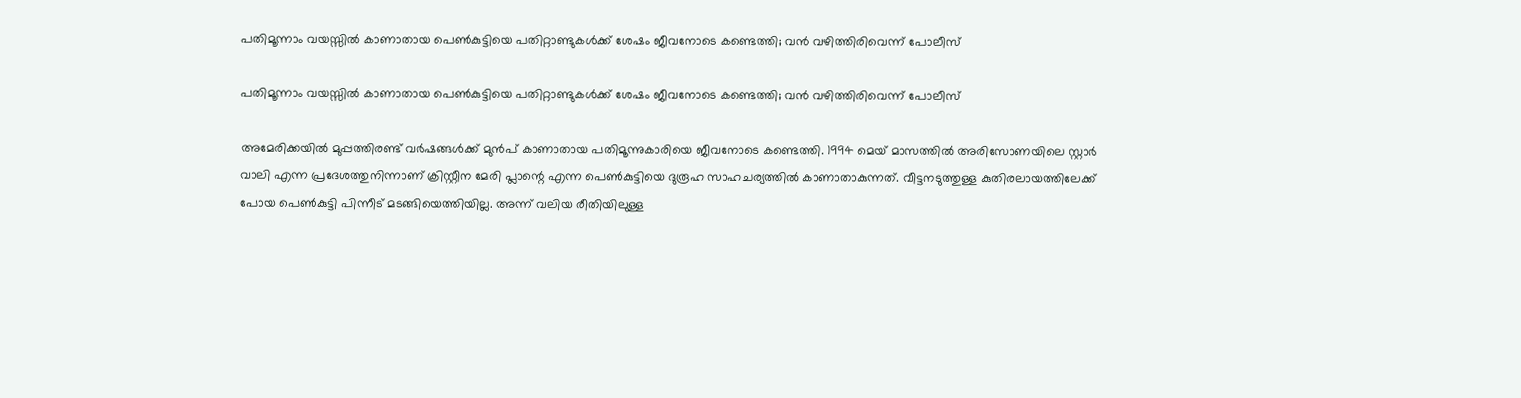പതിമൂന്നാം വയസ്സിൽ കാണാതായ പെൺകുട്ടിയെ പതിറ്റാണ്ടുകൾക്ക് ശേഷം ജീവനോടെ കണ്ടെത്തി; വൻ വഴിത്തിരിവെന്ന് പോലീസ്

പതിമൂന്നാം വയസ്സിൽ കാണാതായ പെൺകുട്ടിയെ പതിറ്റാണ്ടുകൾക്ക് ശേഷം ജീവനോടെ കണ്ടെത്തി; വൻ വഴിത്തിരിവെന്ന് പോലീസ്

അമേരിക്കയിൽ മുപ്പത്തിരണ്ട് വർഷങ്ങൾക്ക് മുൻപ് കാണാതായ പതിമൂന്നുകാരിയെ ജീവനോടെ കണ്ടെത്തി. 1994 മെയ് മാസത്തിൽ അരിസോണയിലെ സ്റ്റാർ വാലി എന്ന പ്രദേശത്തുനിന്നാണ് ക്രിസ്റ്റീന മേരി പ്ലാന്റെ എന്ന പെൺകുട്ടിയെ ദുരൂഹ സാഹചര്യത്തിൽ കാണാതാകുന്നത്. വീട്ടനടുത്തുള്ള കുതിരലായത്തിലേക്ക് പോയ പെൺകുട്ടി പിന്നീട് മടങ്ങിയെത്തിയില്ല. അന്ന് വലിയ രീതിയിലുള്ള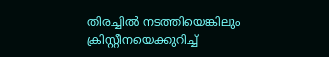തിരച്ചിൽ നടത്തിയെങ്കിലും ക്രിസ്റ്റീനയെക്കുറിച്ച്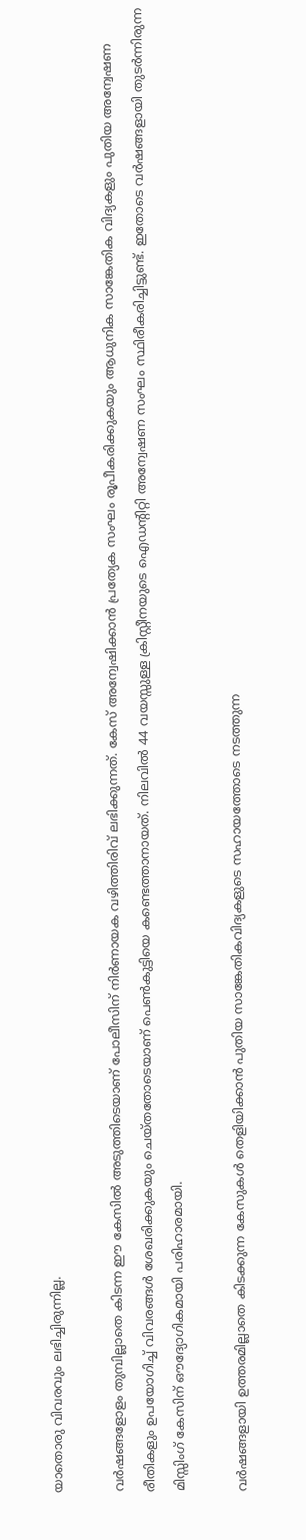യാതൊരു വിവരവും ലഭിച്ചിരുന്നില്ല.

വർഷങ്ങളോളം തുമ്പില്ലാതെ കിടന്ന ഈ കേസിൽ അടുത്തിടെയാണ് പോലീസിന് നിർണായക വഴിത്തിരിവ് ലഭിക്കുന്നത്. കേസ് അന്വേഷിക്കാൻ പ്രത്യേക സംഘം രൂപീകരിക്കുകയും ആധുനിക സാങ്കേതിക വിദ്യകളും പുതിയ അന്വേഷണ രീതികളും ഉപയോഗിച്ച് വിവരങ്ങൾ ശേഖരിക്കുകയും ചെയ്തതോടെയാണ് പെൺകുട്ടിയെ കണ്ടെത്താനായത്. നിലവിൽ 44 വയസ്സുള്ള ക്രിസ്റ്റീനയുടെ ഐഡന്റിറ്റി അന്വേഷണ സംഘം സ്ഥിരീകരിച്ചിട്ടുണ്ട്. ഇതോടെ വർഷങ്ങളായി തുടർന്നിരുന്ന മിസ്സിംഗ് കേസിന് ഔദ്യോഗികമായി പരിഹാരമായി.

വർഷങ്ങളായി ഉത്തരമില്ലാതെ കിടക്കുന്ന കേസുകൾ തെളിയിക്കാൻ പുതിയ സാങ്കേതികവിദ്യകളുടെ സഹായത്തോടെ നടത്തുന്ന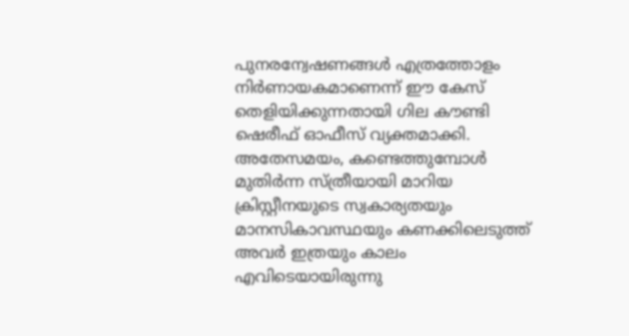പുനരന്വേഷണങ്ങൾ എത്രത്തോളം നിർണായകമാണെന്ന് ഈ കേസ് തെളിയിക്കുന്നതായി ഗില കൗണ്ടി ഷെരീഫ് ഓഫീസ് വ്യക്തമാക്കി. അതേസമയം, കണ്ടെത്തുമ്പോൾ മുതിർന്ന സ്ത്രീയായി മാറിയ ക്രിസ്റ്റീനയുടെ സ്വകാര്യതയും മാനസികാവസ്ഥയും കണക്കിലെടുത്ത് അവർ ഇത്രയും കാലം എവിടെയായിരുന്നു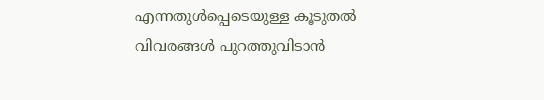എന്നതുൾപ്പെടെയുള്ള കൂടുതൽ വിവരങ്ങൾ പുറത്തുവിടാൻ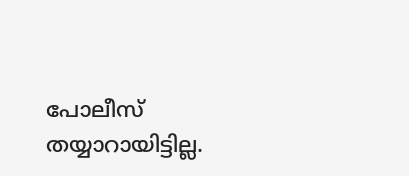പോലീസ് തയ്യാറായിട്ടില്ല.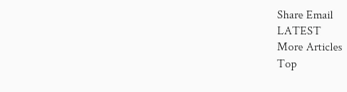Share Email
LATEST
More Articles
Top